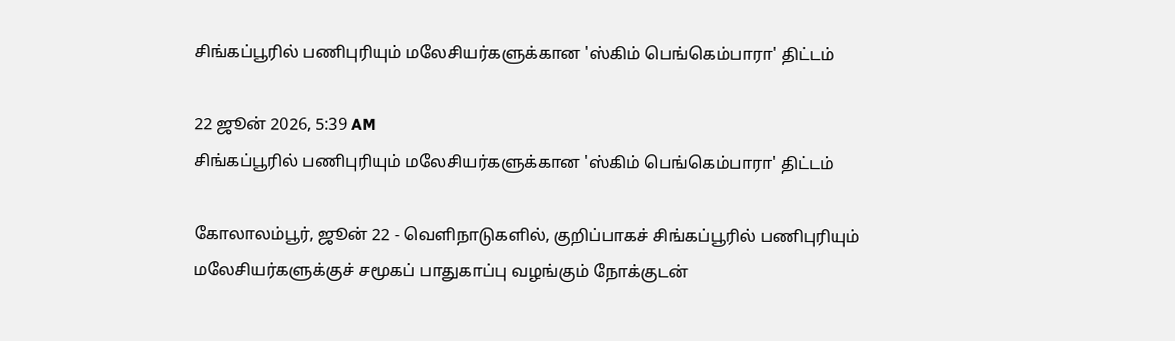சிங்கப்பூரில் பணிபுரியும் மலேசியர்களுக்கான 'ஸ்கிம் பெங்கெம்பாரா' திட்டம்

22 ஜூன் 2026, 5:39 AM
சிங்கப்பூரில் பணிபுரியும் மலேசியர்களுக்கான 'ஸ்கிம் பெங்கெம்பாரா' திட்டம்

கோலாலம்பூர், ஜூன் 22 - வெளிநாடுகளில், குறிப்பாகச் சிங்கப்பூரில் பணிபுரியும் மலேசியர்களுக்குச் சமூகப் பாதுகாப்பு வழங்கும் நோக்குடன்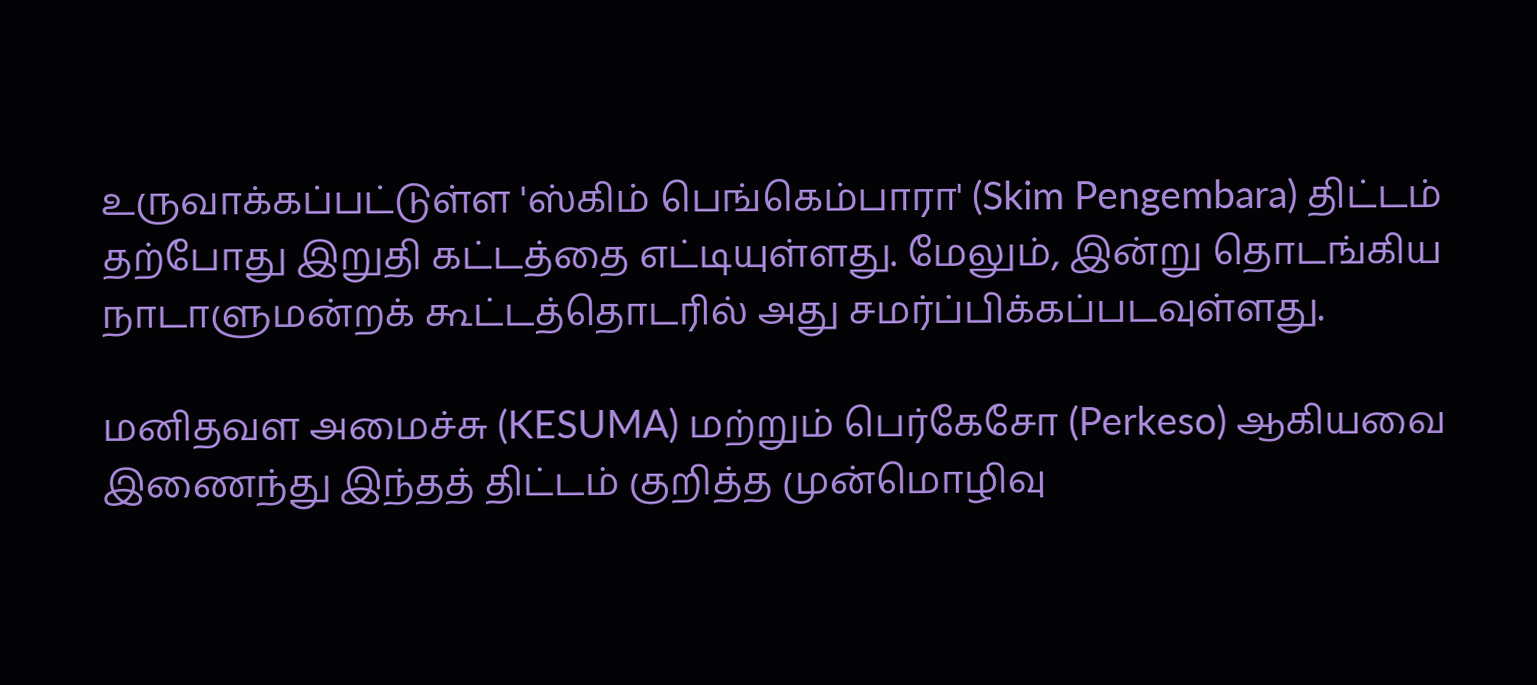உருவாக்கப்பட்டுள்ள 'ஸ்கிம் பெங்கெம்பாரா' (Skim Pengembara) திட்டம் தற்போது இறுதி கட்டத்தை எட்டியுள்ளது. மேலும், இன்று தொடங்கிய நாடாளுமன்றக் கூட்டத்தொடரில் அது சமர்ப்பிக்கப்படவுள்ளது.

மனிதவள அமைச்சு (KESUMA) மற்றும் பெர்கேசோ (Perkeso) ஆகியவை இணைந்து இந்தத் திட்டம் குறித்த முன்மொழிவு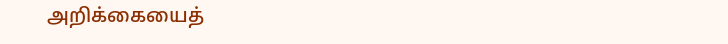அறிக்கையைத்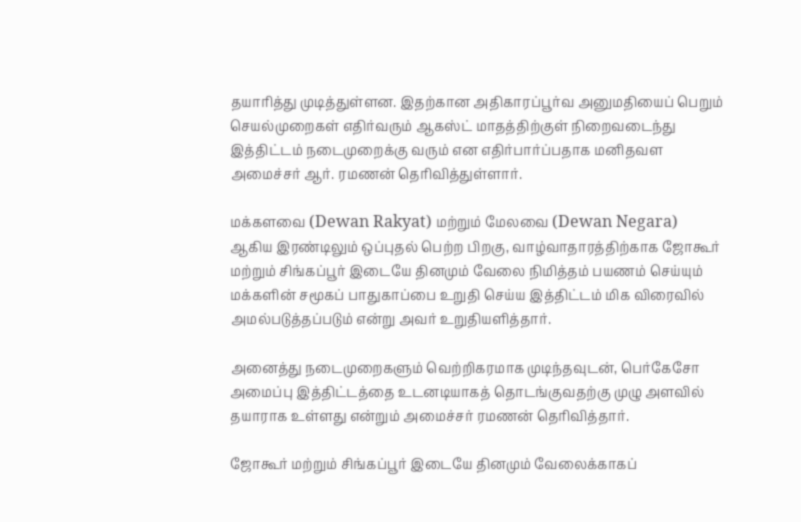தயாரித்து முடித்துள்ளன. இதற்கான அதிகாரப்பூர்வ அனுமதியைப் பெறும் செயல்முறைகள் எதிர்வரும் ஆகஸ்ட் மாதத்திற்குள் நிறைவடைந்து இத்திட்டம் நடைமுறைக்கு வரும் என எதிர்பார்ப்பதாக மனிதவள அமைச்சர் ஆர். ரமணன் தெரிவித்துள்ளார்.

மக்களவை (Dewan Rakyat) மற்றும் மேலவை (Dewan Negara) ஆகிய இரண்டிலும் ஒப்புதல் பெற்ற பிறகு, வாழ்வாதாரத்திற்காக ஜோகூர் மற்றும் சிங்கப்பூர் இடையே தினமும் வேலை நிமித்தம் பயணம் செய்யும் மக்களின் சமூகப் பாதுகாப்பை உறுதி செய்ய இத்திட்டம் மிக விரைவில் அமல்படுத்தப்படும் என்று அவர் உறுதியளித்தார்.

அனைத்து நடைமுறைகளும் வெற்றிகரமாக முடிந்தவுடன், பெர்கேசோ அமைப்பு இத்திட்டத்தை உடனடியாகத் தொடங்குவதற்கு முழு அளவில் தயாராக உள்ளது என்றும் அமைச்சர் ரமணன் தெரிவித்தார்.

ஜோகூர் மற்றும் சிங்கப்பூர் இடையே தினமும் வேலைக்காகப்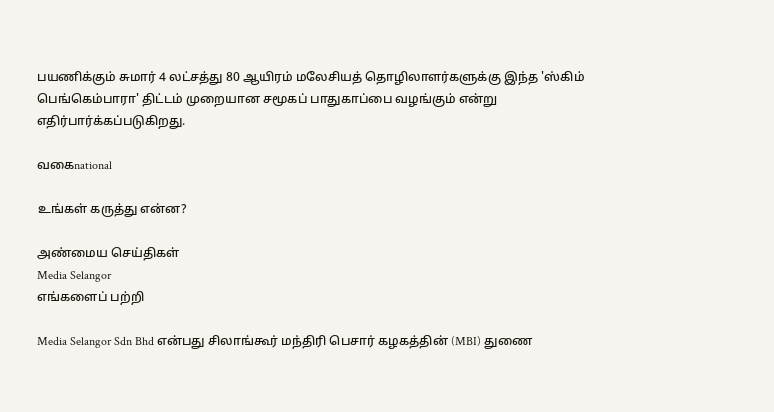பயணிக்கும் சுமார் 4 லட்சத்து 80 ஆயிரம் மலேசியத் தொழிலாளர்களுக்கு இந்த 'ஸ்கிம் பெங்கெம்பாரா' திட்டம் முறையான சமூகப் பாதுகாப்பை வழங்கும் என்று எதிர்பார்க்கப்படுகிறது.

வகைnational

உங்கள் கருத்து என்ன?

அண்மைய செய்திகள்
Media Selangor
எங்களைப் பற்றி

Media Selangor Sdn Bhd என்பது சிலாங்கூர் மந்திரி பெசார் கழகத்தின் (MBI) துணை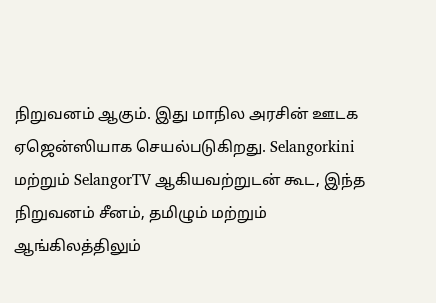நிறுவனம் ஆகும். இது மாநில அரசின் ஊடக ஏஜென்ஸியாக செயல்படுகிறது. Selangorkini மற்றும் SelangorTV ஆகியவற்றுடன் கூட, இந்த நிறுவனம் சீனம், தமிழும் மற்றும் ஆங்கிலத்திலும்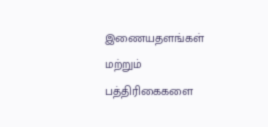இணையதளங்கள் மற்றும் பத்திரிகைகளை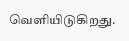வெளியிடுகிறது.